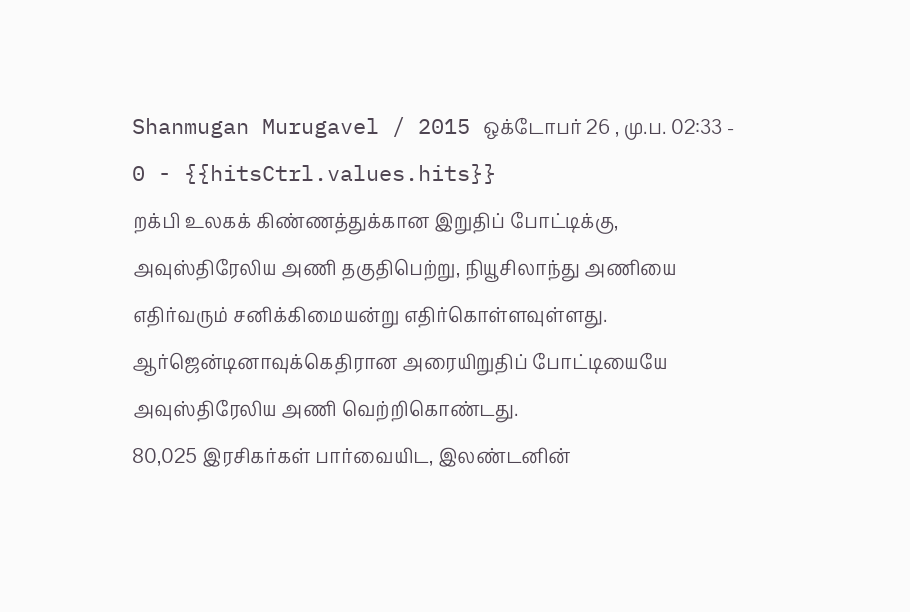Shanmugan Murugavel / 2015 ஒக்டோபர் 26 , மு.ப. 02:33 - 0 - {{hitsCtrl.values.hits}}
றக்பி உலகக் கிண்ணத்துக்கான இறுதிப் போட்டிக்கு, அவுஸ்திரேலிய அணி தகுதிபெற்று, நியூசிலாந்து அணியை எதிர்வரும் சனிக்கிமையன்று எதிர்கொள்ளவுள்ளது. ஆர்ஜென்டினாவுக்கெதிரான அரையிறுதிப் போட்டியையே அவுஸ்திரேலிய அணி வெற்றிகொண்டது.
80,025 இரசிகர்கள் பார்வையிட, இலண்டனின்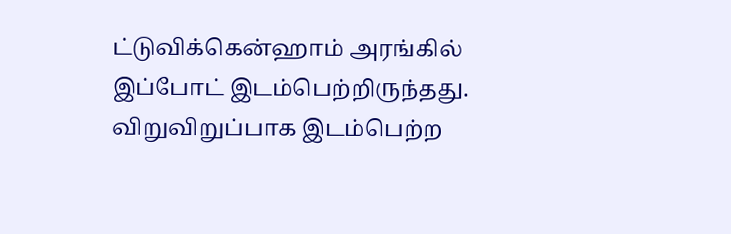ட்டுவிக்கென்ஹாம் அரங்கில் இப்போட் இடம்பெற்றிருந்தது. விறுவிறுப்பாக இடம்பெற்ற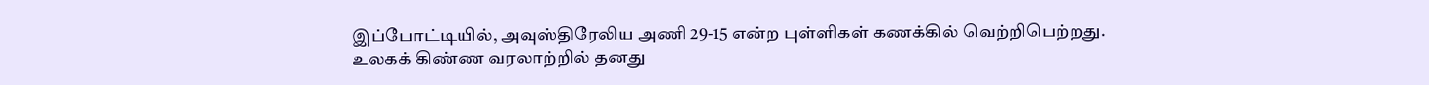இப்போட்டியில், அவுஸ்திரேலிய அணி 29-15 என்ற புள்ளிகள் கணக்கில் வெற்றிபெற்றது.
உலகக் கிண்ண வரலாற்றில் தனது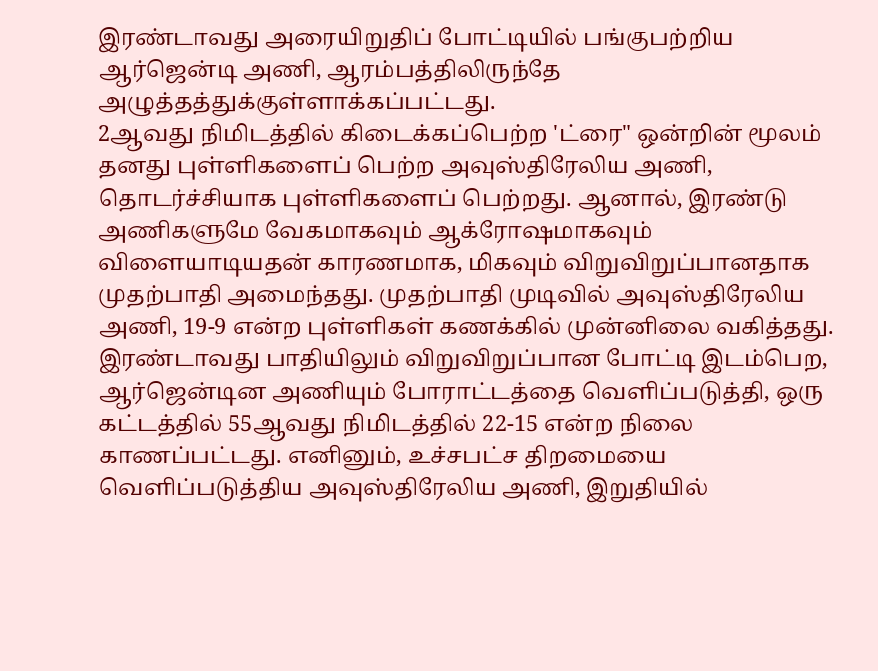இரண்டாவது அரையிறுதிப் போட்டியில் பங்குபற்றிய ஆர்ஜென்டி அணி, ஆரம்பத்திலிருந்தே அழுத்தத்துக்குள்ளாக்கப்பட்டது.
2ஆவது நிமிடத்தில் கிடைக்கப்பெற்ற 'ட்ரை" ஒன்றின் மூலம் தனது புள்ளிகளைப் பெற்ற அவுஸ்திரேலிய அணி, தொடர்ச்சியாக புள்ளிகளைப் பெற்றது. ஆனால், இரண்டு அணிகளுமே வேகமாகவும் ஆக்ரோஷமாகவும் விளையாடியதன் காரணமாக, மிகவும் விறுவிறுப்பானதாக முதற்பாதி அமைந்தது. முதற்பாதி முடிவில் அவுஸ்திரேலிய அணி, 19-9 என்ற புள்ளிகள் கணக்கில் முன்னிலை வகித்தது.
இரண்டாவது பாதியிலும் விறுவிறுப்பான போட்டி இடம்பெற, ஆர்ஜென்டின அணியும் போராட்டத்தை வெளிப்படுத்தி, ஒரு கட்டத்தில் 55ஆவது நிமிடத்தில் 22-15 என்ற நிலை காணப்பட்டது. எனினும், உச்சபட்ச திறமையை வெளிப்படுத்திய அவுஸ்திரேலிய அணி, இறுதியில்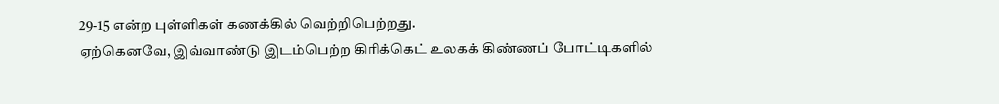29-15 என்ற புள்ளிகள் கணக்கில் வெற்றிபெற்றது.
ஏற்கெனவே, இவ்வாண்டு இடம்பெற்ற கிரிக்கெட் உலகக் கிண்ணப் போட்டிகளில்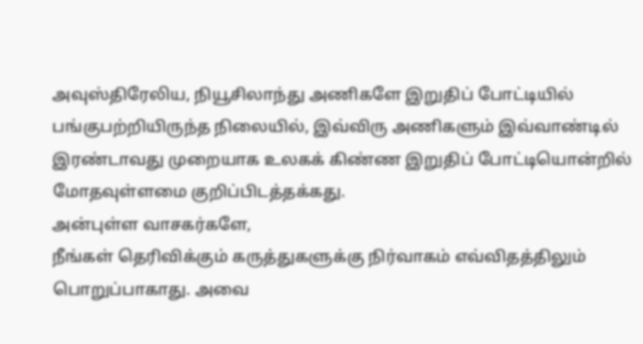அவுஸ்திரேலிய, நியூசிலாந்து அணிகளே இறுதிப் போட்டியில் பங்குபற்றியிருந்த நிலையில், இவ்விரு அணிகளும் இவ்வாண்டில் இரண்டாவது முறையாக உலகக் கிண்ண இறுதிப் போட்டியொன்றில் மோதவுள்ளமை குறிப்பிடத்தக்கது.
அன்புள்ள வாசகர்களே,
நீங்கள் தெரிவிக்கும் கருத்துகளுக்கு நிர்வாகம் எவ்விதத்திலும் பொறுப்பாகாது. அவை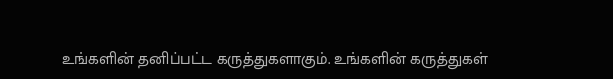உங்களின் தனிப்பட்ட கருத்துகளாகும். உங்களின் கருத்துகள்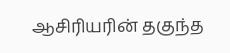ஆசிரியரின் தகுந்த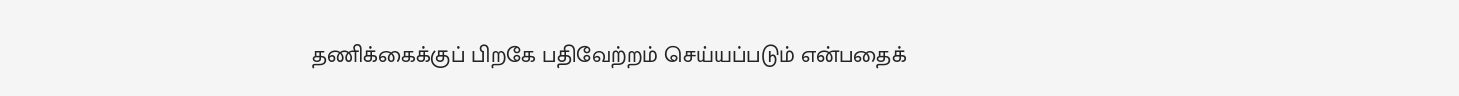தணிக்கைக்குப் பிறகே பதிவேற்றம் செய்யப்படும் என்பதைக்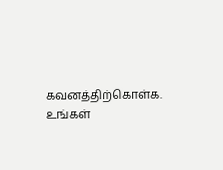கவனத்திற்கொள்க. உங்கள்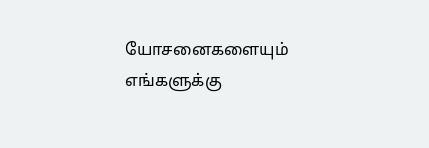யோசனைகளையும் எங்களுக்கு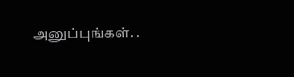அனுப்புங்கள். .